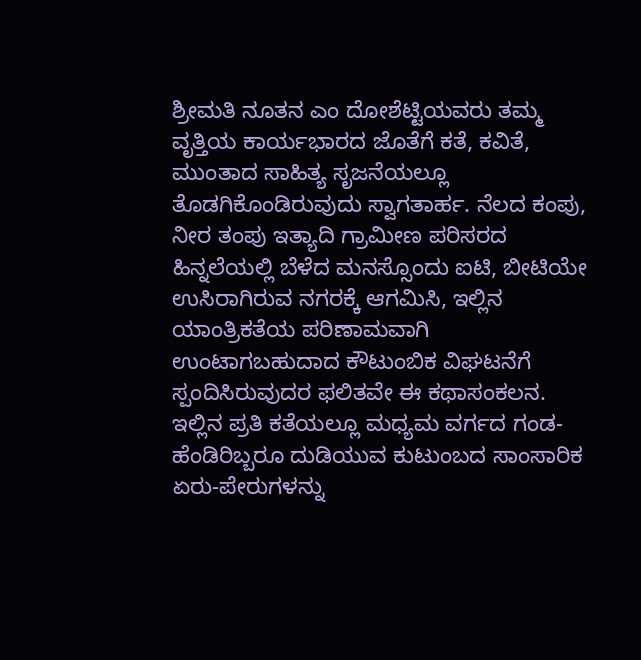ಶ್ರೀಮತಿ ನೂತನ ಎಂ ದೋಶೆಟ್ಟಿಯವರು ತಮ್ಮ ವೃತ್ತಿಯ ಕಾರ್ಯಭಾರದ ಜೊತೆಗೆ ಕತೆ, ಕವಿತೆ, ಮುಂತಾದ ಸಾಹಿತ್ಯ ಸೃಜನೆಯಲ್ಲೂ ತೊಡಗಿಕೊಂಡಿರುವುದು ಸ್ವಾಗತಾರ್ಹ. ನೆಲದ ಕಂಪು, ನೀರ ತಂಪು ಇತ್ಯಾದಿ ಗ್ರಾಮೀಣ ಪರಿಸರದ ಹಿನ್ನಲೆಯಲ್ಲಿ ಬೆಳೆದ ಮನಸ್ಸೊಂದು ಐಟಿ, ಬೀಟಿಯೇ ಉಸಿರಾಗಿರುವ ನಗರಕ್ಕೆ ಆಗಮಿಸಿ, ಇಲ್ಲಿನ ಯಾಂತ್ರಿಕತೆಯ ಪರಿಣಾಮವಾಗಿ ಉಂಟಾಗಬಹುದಾದ ಕೌಟುಂಬಿಕ ವಿಘಟನೆಗೆ ಸ್ಪಂದಿಸಿರುವುದರ ಫಲಿತವೇ ಈ ಕಥಾಸಂಕಲನ.
ಇಲ್ಲಿನ ಪ್ರತಿ ಕತೆಯಲ್ಲೂ ಮಧ್ಯಮ ವರ್ಗದ ಗಂಡ-ಹೆಂಡಿರಿಬ್ಬರೂ ದುಡಿಯುವ ಕುಟುಂಬದ ಸಾಂಸಾರಿಕ ಏರು-ಪೇರುಗಳನ್ನು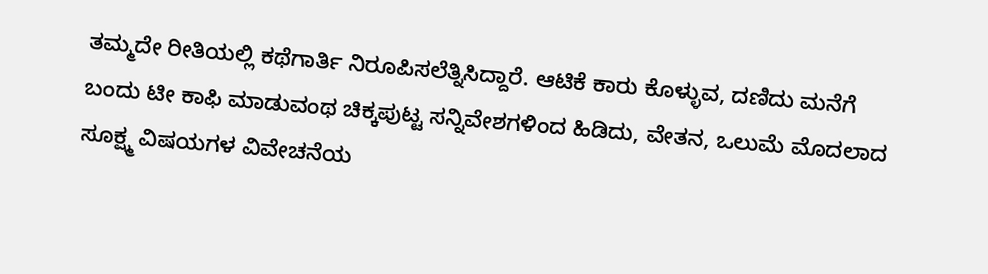ತಮ್ಮದೇ ರೀತಿಯಲ್ಲಿ ಕಥೆಗಾರ್ತಿ ನಿರೂಪಿಸಲೆತ್ನಿಸಿದ್ದಾರೆ. ಆಟಿಕೆ ಕಾರು ಕೊಳ್ಳುವ, ದಣಿದು ಮನೆಗೆ ಬಂದು ಟೀ ಕಾಫಿ ಮಾಡುವಂಥ ಚಿಕ್ಕಪುಟ್ಟ ಸನ್ನಿವೇಶಗಳಿಂದ ಹಿಡಿದು, ವೇತನ, ಒಲುಮೆ ಮೊದಲಾದ ಸೂಕ್ಷ್ಮ ವಿಷಯಗಳ ವಿವೇಚನೆಯ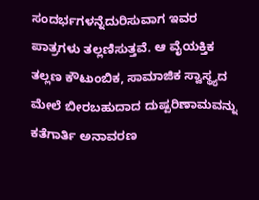ಸಂದರ್ಭಗಳನ್ನೆದುರಿಸುವಾಗ ಇವರ ಪಾತ್ರಗಳು ತಲ್ಲಣಿಸುತ್ತವೆ. ಆ ವೈಯಕ್ತಿಕ ತಲ್ಲಣ ಕೌಟುಂಬಿಕ, ಸಾಮಾಜಿಕ ಸ್ವಾಸ್ಥ್ಯದ ಮೇಲೆ ಬೀರಬಹುದಾದ ದುಷ್ಪರಿಣಾಮವನ್ನು ಕತೆಗಾರ್ತಿ ಅನಾವರಣ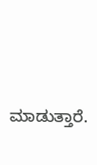ಮಾಡುತ್ತಾರೆ.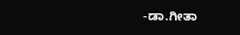-ಡಾ.ಗೀತಾ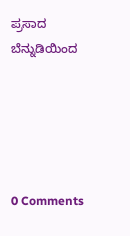ಪ್ರಸಾದ
ಬೆನ್ನುಡಿಯಿಂದ





0 Comments